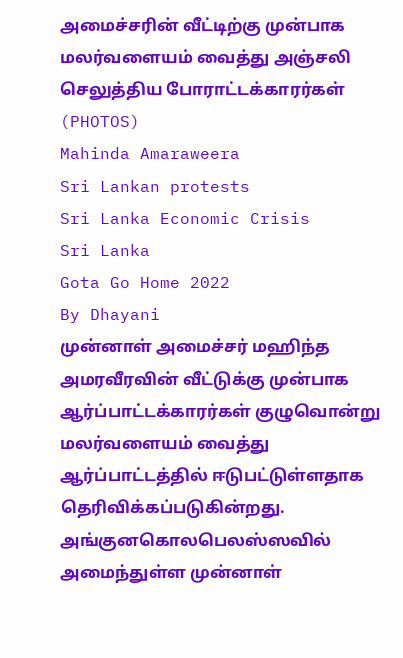அமைச்சரின் வீட்டிற்கு முன்பாக மலர்வளையம் வைத்து அஞ்சலி செலுத்திய போராட்டக்காரர்கள் (PHOTOS)
Mahinda Amaraweera
Sri Lankan protests
Sri Lanka Economic Crisis
Sri Lanka
Gota Go Home 2022
By Dhayani
முன்னாள் அமைச்சர் மஹிந்த அமரவீரவின் வீட்டுக்கு முன்பாக ஆர்ப்பாட்டக்காரர்கள் குழுவொன்று மலர்வளையம் வைத்து ஆர்ப்பாட்டத்தில் ஈடுபட்டுள்ளதாக தெரிவிக்கப்படுகின்றது.
அங்குனகொலபெலஸ்ஸவில் அமைந்துள்ள முன்னாள்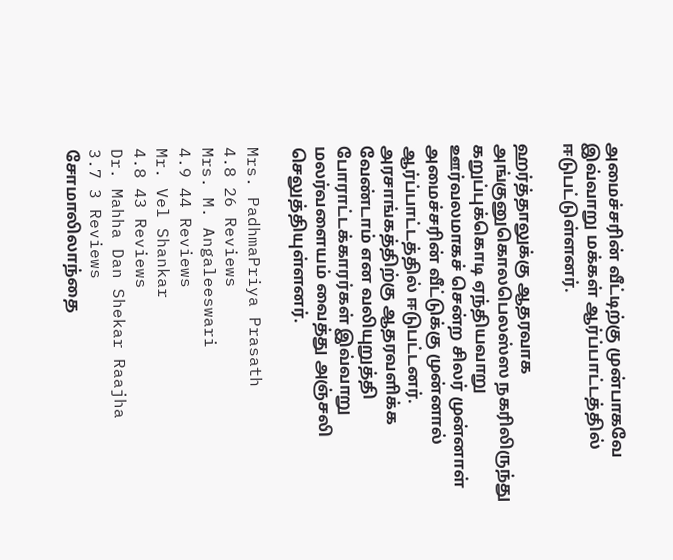அமைச்சரின் வீட்டிற்கு முன்பாகவே இவ்வாறு மக்கள் ஆர்ப்பாட்டத்தில் ஈடுபட்டுள்ளனர்.

ஹர்த்தாலுக்கு ஆதரவாக அங்குனுகொலபெலஸ்ஸ நகரிலிருந்து கறுப்புக்கொடி ஏந்தியவாறு ஊர்வலமாகச் சென்ற சிலர் முன்னாள் அமைச்சரின் வீட்டுக்கு முன்னால் ஆர்ப்பாட்டத்தில் ஈடுபட்டனர்.
அரசாங்கத்திற்கு ஆதரவளிக்க வேண்டாம் என வலியுறுத்தி போராட்டக்காரர்கள் இவ்வாறு மலர்வளையம் வைத்து அஞ்சலி செலுத்தியுள்ளனர்.

Mrs. PadhmaPriya Prasath
4.8 26 Reviews
Mrs. M. Angaleeswari
4.9 44 Reviews
Mr. Vel Shankar
4.8 43 Reviews
Dr. Mahha Dan Shekar Raajha
3.7 3 Reviews
சோமாலிலாந்தை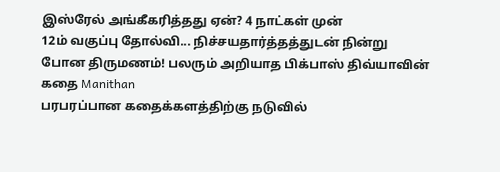இஸ்ரேல் அங்கீகரித்தது ஏன்? 4 நாட்கள் முன்
12ம் வகுப்பு தோல்வி... நிச்சயதார்த்தத்துடன் நின்று போன திருமணம்! பலரும் அறியாத பிக்பாஸ் திவ்யாவின் கதை Manithan
பரபரப்பான கதைக்களத்திற்கு நடுவில்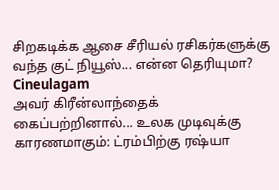சிறகடிக்க ஆசை சீரியல் ரசிகர்களுக்கு வந்த குட் நியூஸ்... என்ன தெரியுமா? Cineulagam
அவர் கிரீன்லாந்தைக் கைப்பற்றினால்... உலக முடிவுக்கு காரணமாகும்: ட்ரம்பிற்கு ரஷ்யா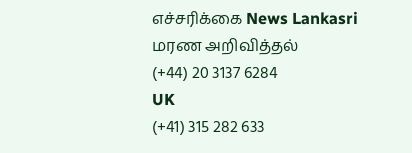எச்சரிக்கை News Lankasri
மரண அறிவித்தல்
(+44) 20 3137 6284
UK
(+41) 315 282 633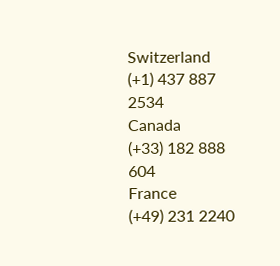Switzerland
(+1) 437 887 2534
Canada
(+33) 182 888 604
France
(+49) 231 2240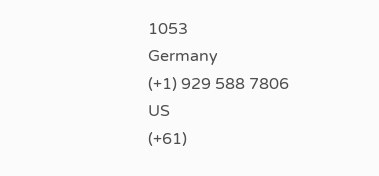1053
Germany
(+1) 929 588 7806
US
(+61)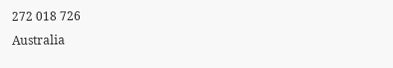272 018 726
Australia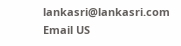lankasri@lankasri.com
Email US